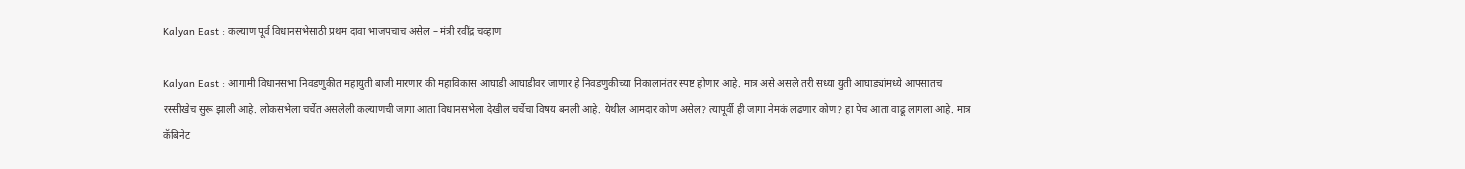Kalyan East : कल्याण पूर्व विधानसभेसाठी प्रथम दावा भाजपचाच असेल – मंत्री रवींद्र चव्हाण

Kalyan East : आगामी विधानसभा निवडणुकीत महायुती बाजी मारणार की महाविकास आघाडी आघाडीवर जाणार हे निवडणुकीच्या निकालानंतर स्पष्ट होणार आहे. मात्र असे असले तरी सध्या युती आघाड्यांमध्ये आपसातच रस्सीखेच सुरू झाली आहे. लोकसभेला चर्चेत असलेली कल्याणची जागा आता विधानसभेला देखील चर्चेचा विषय बनली आहे. येथील आमदार कोण असेल? त्यापूर्वी ही जागा नेमकं लढणार कोण? हा पेच आता वाढू लागला आहे. मात्र कॅबिनेट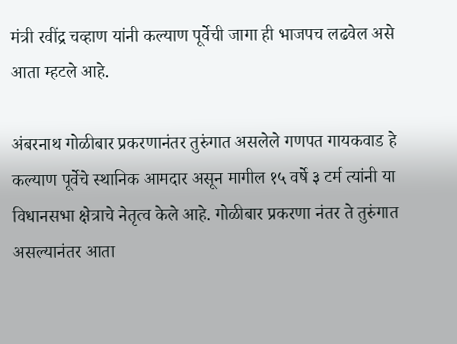मंत्री रवींद्र चव्हाण यांनी कल्याण पूर्वेची जागा ही भाजपच लढवेल असे आता म्हटले आहे.

अंबरनाथ गोळीबार प्रकरणानंतर तुरुंगात असलेले गणपत गायकवाड हे कल्याण पूर्वेचे स्थानिक आमदार असून मागील १५ वर्षे ३ टर्म त्यांनी या विधानसभा क्षेत्राचे नेतृत्व केले आहे. गोळीबार प्रकरणा नंतर ते तुरुंगात असल्यानंतर आता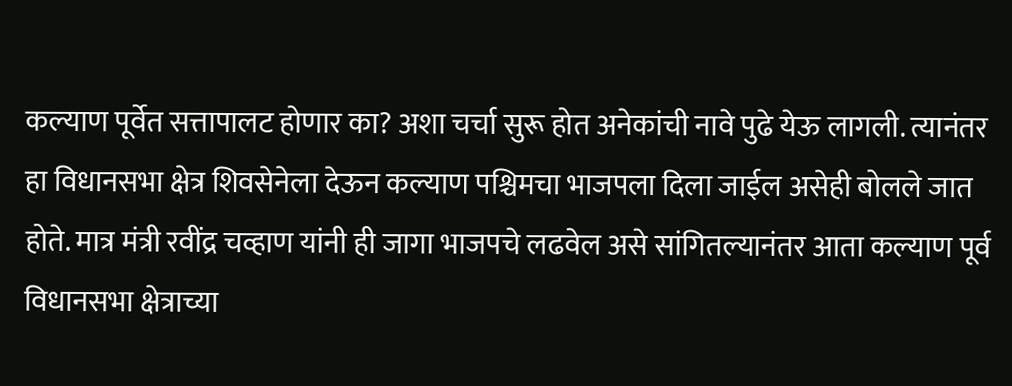कल्याण पूर्वेत सत्तापालट होणार का? अशा चर्चा सुरू होत अनेकांची नावे पुढे येऊ लागली. त्यानंतर हा विधानसभा क्षेत्र शिवसेनेला देऊन कल्याण पश्चिमचा भाजपला दिला जाईल असेही बोलले जात होते. मात्र मंत्री रवींद्र चव्हाण यांनी ही जागा भाजपचे लढवेल असे सांगितल्यानंतर आता कल्याण पूर्व विधानसभा क्षेत्राच्या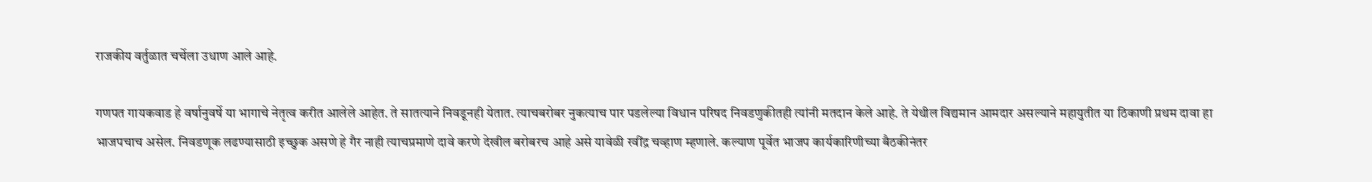राजकीय वर्तुळात चर्चेला उधाण आले आहे.

गणपत गायकवाड हे वर्षानुवर्षे या भागाचे नेतृत्व करीत आलेले आहेत. ते सातत्याने निवडूनही येतात. त्याचबरोबर नुकत्याच पार पडलेल्या विधान परिषद निवडणुकीतही त्यांनी मतदान केले आहे. ते येथील विद्यमान आमदार असल्याने महायुतीत या ठिकाणी प्रथम दावा हा भाजपचाच असेल. निवडणूक लढण्यासाठी इच्छुक असणे हे गैर नाही त्याचप्रमाणे दावे करणे देखील बरोबरच आहे असे यावेळी रवींद्र चव्हाण म्हणाले. कल्याण पूर्वेत भाजप कार्यकारिणीच्या बैठकीनंतर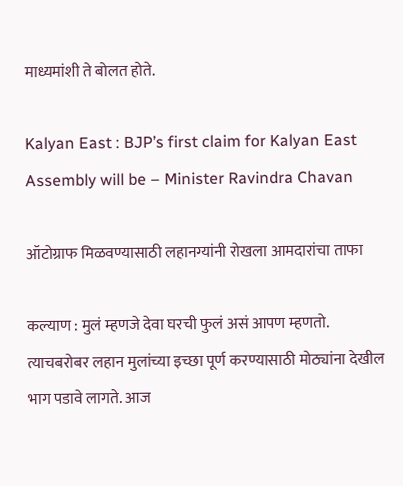माध्यमांशी ते बोलत होते.

Kalyan East : BJP’s first claim for Kalyan East Assembly will be – Minister Ravindra Chavan

ऑटोग्राफ मिळवण्यासाठी लहानग्यांनी रोखला आमदारांचा ताफा

कल्याण : मुलं म्हणजे देवा घरची फुलं असं आपण म्हणतो. त्याचबरोबर लहान मुलांच्या इच्छा पूर्ण करण्यासाठी मोठ्यांना देखील भाग पडावे लागते. आज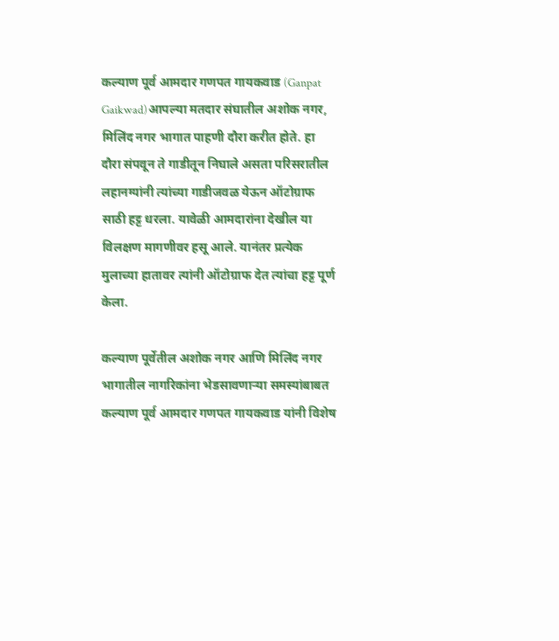कल्याण पूर्व आमदार गणपत गायकवाड (Ganpat Gaikwad)आपल्या मतदार संघातील अशोक नगर, मिलिंद नगर भागात पाहणी दौरा करीत होते. हा दौरा संपवून ते गाडीतून निघाले असता परिसरातील लहानग्यांनी त्यांच्या गाडीजवळ येऊन ऑटोग्राफ साठी हट्ट धरला. यावेळी आमदारांना देखील या विलक्षण मागणीवर हसू आले. यानंतर प्रत्येक मुलाच्या हातावर त्यांनी ऑटोग्राफ देत त्यांचा हट्ट पूर्ण केला.

कल्याण पूर्वेतील अशोक नगर आणि मिलिंद नगर भागातील नागरिकांना भेडसावणाऱ्या समस्यांबाबत कल्याण पूर्व आमदार गणपत गायकवाड यांनी विशेष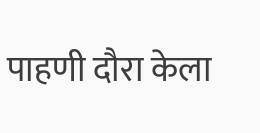पाहणी दौरा केला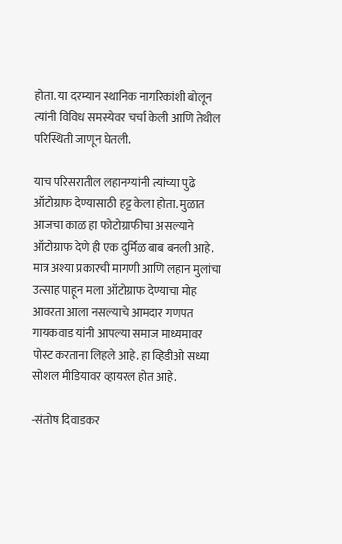होता. या दरम्यान स्थानिक नागरिकांशी बोलून त्यांनी विविध समस्येवर चर्चा केली आणि तेथील परिस्थिती जाणून घेतली.

याच परिसरातील लहानग्यांनी त्यांच्या पुढे ऑटोग्राफ देण्यासाठी हट्ट केला होता. मुळात आजचा काळ हा फोटोग्राफीचा असल्याने ऑटोग्राफ देणे ही एक दुर्मिळ बाब बनली आहे. मात्र अश्या प्रकारची मागणी आणि लहान मुलांचा उत्साह पाहून मला ऑटोग्राफ देण्याचा मोह आवरता आला नसल्याचे आमदार गणपत गायकवाड यांनी आपल्या समाज माध्यमावर पोस्ट करताना लिहले आहे. हा व्हिडीओ सध्या सोशल मीडियावर व्हायरल होत आहे.

-संतोष दिवाडकर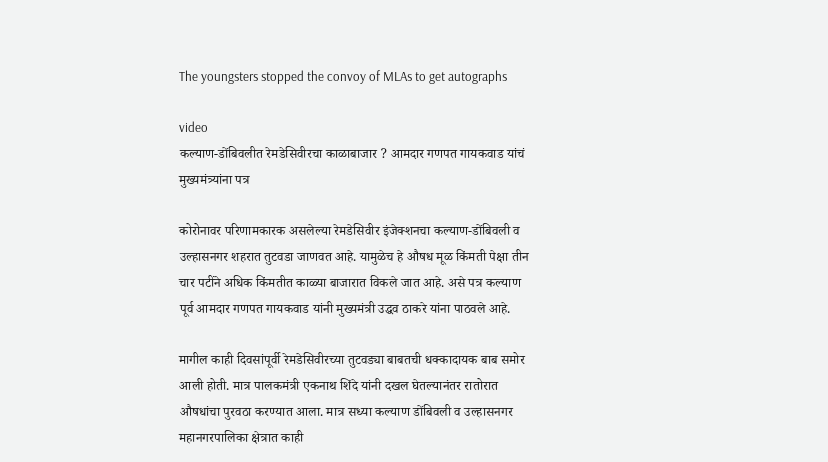The youngsters stopped the convoy of MLAs to get autographs

video
कल्याण-डोंबिवलीत रेमडेसिवीरचा काळाबाजार ? आमदार गणपत गायकवाड यांचं मुख्यमंत्र्यांना पत्र

कोरोनावर परिणामकारक असलेल्या रेमडेसिवीर इंजेक्शनचा कल्याण-डोंबिवली व उल्हासनगर शहरात तुटवडा जाणवत आहे. यामुळेच हे औषध मूळ किंमती पेक्षा तीन चार पटींने अधिक किंमतीत काळ्या बाजारात विकले जात आहे. असे पत्र कल्याण पूर्व आमदार गणपत गायकवाड यांनी मुख्यमंत्री उद्धव ठाकरे यांना पाठवले आहे.

मागील काही दिवसांपूर्वी रेमडेसिवीरच्या तुटवड्या बाबतची धक्कादायक बाब समोर आली होती. मात्र पालकमंत्री एकनाथ शिंदे यांनी दखल घेतल्यानंतर रातोरात औषधांचा पुरवठा करण्यात आला. मात्र सध्या कल्याण डोंबिवली व उल्हासनगर महानगरपालिका क्षेत्रात काही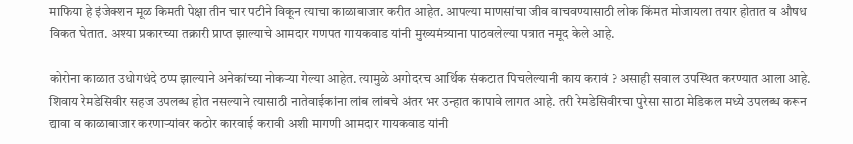माफिया हे इंजेक्शन मूळ किमती पेक्षा तीन चार पटीने विकून त्याचा काळाबाजार करीत आहेत. आपल्या माणसांचा जीव वाचवण्यासाठी लोक किंमत मोजायला तयार होतात व औषध विकत घेतात. अश्या प्रकारच्या तक्रारी प्राप्त झाल्याचे आमदार गणपत गायकवाड यांनी मुख्यमंत्र्याना पाठवलेल्या पत्रात नमूद केले आहे.

कोरोना काळात उधोगधंदे ठप्प झाल्याने अनेकांच्या नोकऱ्या गेल्या आहेत. त्यामुळे अगोदरच आर्थिक संकटात पिचलेल्यानी काय करावं ? असाही सवाल उपस्थित करण्यात आला आहे. शिवाय रेमडेसिवीर सहज उपलब्ध होत नसल्याने त्यासाठी नातेवाईकांना लांब लांबचे अंतर भर उन्हात कापावे लागत आहे. तरी रेमडेसिवीरचा पुरेसा साठा मेडिकल मध्ये उपलब्ध करून द्यावा व काळाबाजार करणाऱ्यांवर कठोर कारवाई करावी अशी मागणी आमदार गायकवाड यांनी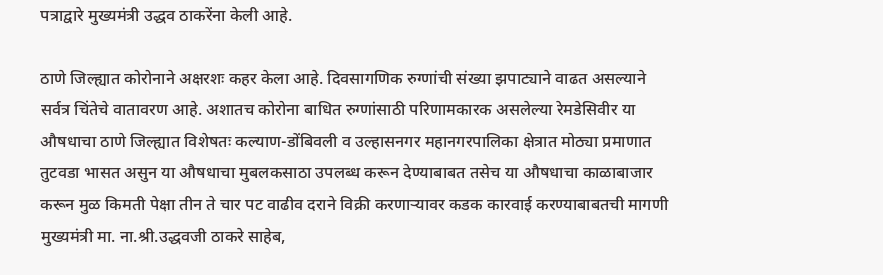पत्राद्वारे मुख्यमंत्री उद्धव ठाकरेंना केली आहे.

ठाणे जिल्ह्यात कोरोनाने अक्षरशः कहर केला आहे. दिवसागणिक रुग्णांची संख्या झपाट्याने वाढत असल्याने सर्वत्र चिंतेचे वातावरण आहे. अशातच कोरोना बाधित रुग्णांसाठी परिणामकारक असलेल्या रेमडेसिवीर या औषधाचा ठाणे जिल्ह्यात विशेषतः कल्याण-डोंबिवली व उल्हासनगर महानगरपालिका क्षेत्रात मोठ्या प्रमाणात तुटवडा भासत असुन या औषधाचा मुबलकसाठा उपलब्ध करून देण्याबाबत तसेच या औषधाचा काळाबाजार करून मुळ किमती पेक्षा तीन ते चार पट वाढीव दराने विक्री करणाऱ्यावर कडक कारवाई करण्याबाबतची मागणी मुख्यमंत्री मा. ना.श्री.उद्धवजी ठाकरे साहेब,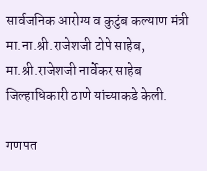सार्वजनिक आरोग्य व कुटुंब कल्याण मंत्री मा.ना.श्री.राजेशजी टोपे साहेब, मा.श्री.राजेशजी नार्वेकर साहेब जिल्हाधिकारी ठाणे यांच्याकडे केली.

गणपत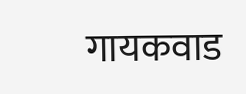गायकवाड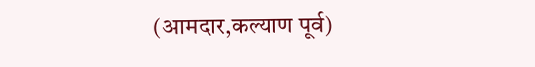(आमदार,कल्याण पूर्व)